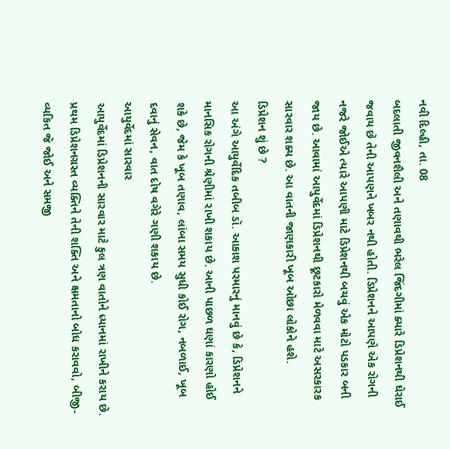નવી દિલ્હી, તા. 08
બદલાતી જીવનશૈલી અને તણાવથી ભરેલ જિંદગીમાં ક્યારે ડિપ્રેશનથી ઘેરાઈ જવાય છે તેની આપણને ખબર નથી હોતી. ડિપ્રેશનને આપણે એક રોગની નજરે જોઈએ ત્યારે આપણી માટે ડિપ્રેશનથી બચવું એક મોટો પડકાર બની જાય છે. આવામાં આયુર્વેદમાં ડિપ્રેશનથી છૂટકારો મેળવવા માટે અસરકારક સારવાર શક્ય છે. આ વાતની જાણકારી ખૂબ ઓછા લોકોને હશે.
ડિપ્રેશન શું છે ?
આ અંગે આયુર્વેદિક તબીબ ડૉ. આકાશ પરમારનું માનવું છે કે, ડિપ્રેશનને માનસિક રોગની શ્રેણીમાં રાખી શકાય છે. આની પાછળ ઘણાં કારણો હોઈ શકે છે, જેમ કે ખૂબ તણાવ, લાંબા સમય સુધી કોઈ રોગ, નબળાઈ, ખૂબ દવાનું સેવન, વાત દોષ વગેરે ગણી શકાય છે.
આયુર્વેદમાં સારવાર
આયુર્વેદમાં ડિપ્રેશનની સારવાર માટે કુલ ત્રણ વાતોને ધ્યાનમાં રાખીને કરાય છે. પ્રથમ ડિપ્રેશનગ્રસ્ત વ્યક્તિને તેની શક્તિ અને ક્ષમતાનો બોધ કરાવવો, બીજી- વ્યકિત જે જોઈ અને સમજી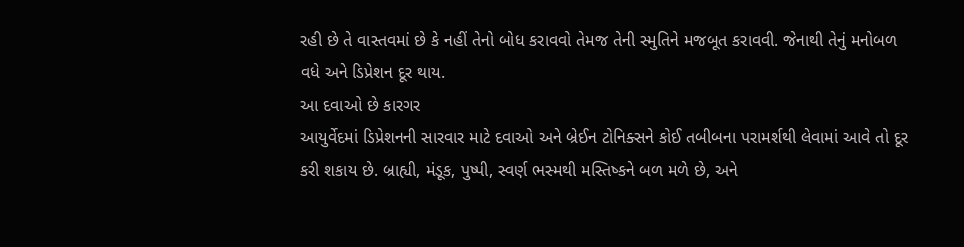રહી છે તે વાસ્તવમાં છે કે નહીં તેનો બોધ કરાવવો તેમજ તેની સ્મુતિને મજબૂત કરાવવી. જેનાથી તેનું મનોબળ વધે અને ડિપ્રેશન દૂર થાય.
આ દવાઓ છે કારગર
આયુર્વેદમાં ડિપ્રેશનની સારવાર માટે દવાઓ અને બ્રેઈન ટોનિક્સને કોઈ તબીબના પરામર્શથી લેવામાં આવે તો દૂર કરી શકાય છે. બ્રાહ્યી, મંડૂક, પુષ્પી, સ્વર્ણ ભસ્મથી મસ્તિષ્કને બળ મળે છે, અને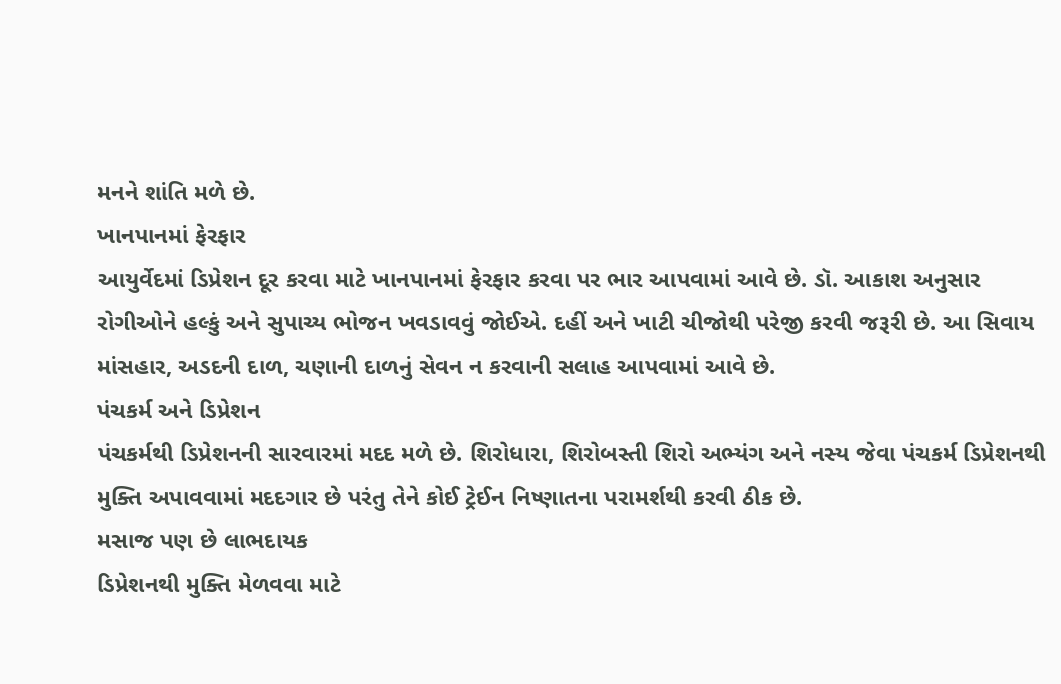મનને શાંતિ મળે છે.
ખાનપાનમાં ફેરફાર
આયુર્વેદમાં ડિપ્રેશન દૂર કરવા માટે ખાનપાનમાં ફેરફાર કરવા પર ભાર આપવામાં આવે છે. ડૉ. આકાશ અનુસાર રોગીઓને હલ્કું અને સુપાચ્ય ભોજન ખવડાવવું જોઈએ. દહીં અને ખાટી ચીજોથી પરેજી કરવી જરૂરી છે. આ સિવાય માંસહાર, અડદની દાળ, ચણાની દાળનું સેવન ન કરવાની સલાહ આપવામાં આવે છે.
પંચકર્મ અને ડિપ્રેશન
પંચકર્મથી ડિપ્રેશનની સારવારમાં મદદ મળે છે. શિરોધારા, શિરોબસ્તી શિરો અભ્યંગ અને નસ્ય જેવા પંચકર્મ ડિપ્રેશનથી મુક્તિ અપાવવામાં મદદગાર છે પરંતુ તેને કોઈ ટ્રેઈન નિષ્ણાતના પરામર્શથી કરવી ઠીક છે.
મસાજ પણ છે લાભદાયક
ડિપ્રેશનથી મુક્તિ મેળવવા માટે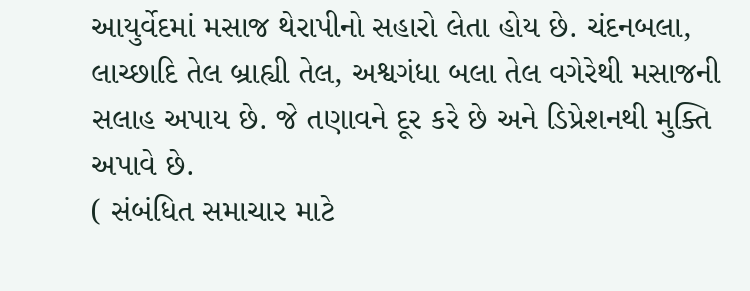આયુર્વેદમાં મસાજ થેરાપીનો સહારો લેતા હોય છે. ચંદનબલા, લાચ્છાદિ તેલ બ્રાહ્યી તેલ, અશ્વગંધા બલા તેલ વગેરેથી મસાજની સલાહ અપાય છે. જે તણાવને દૂર કરે છે અને ડિપ્રેશનથી મુક્તિ અપાવે છે.
( સંબંધિત સમાચાર માટે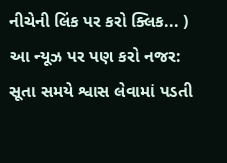નીચેની લિંક પર કરો ક્લિક... )
આ ન્યૂઝ પર પણ કરો નજર:
સૂતા સમયે શ્વાસ લેવામાં પડતી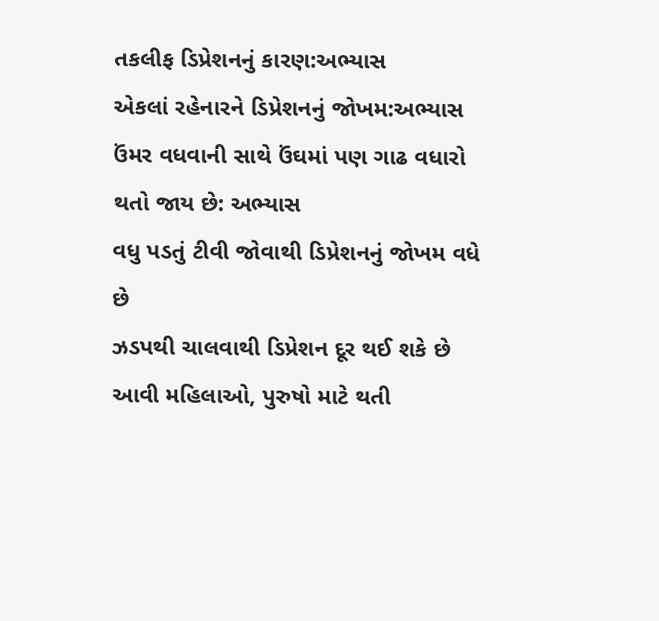તકલીફ ડિપ્રેશનનું કારણ:અભ્યાસ
એકલાં રહેનારને ડિપ્રેશનનું જોખમ:અભ્યાસ
ઉંમર વધવાની સાથે ઉંઘમાં પણ ગાઢ વધારો થતો જાય છે: અભ્યાસ
વધુ પડતું ટીવી જોવાથી ડિપ્રેશનનું જોખમ વધે છે
ઝડપથી ચાલવાથી ડિપ્રેશન દૂર થઈ શકે છે
આવી મહિલાઓ, પુરુષો માટે થતી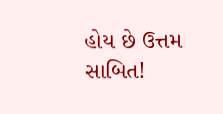હોય છે ઉત્તમ સાબિત!